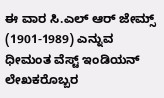ಈ ವಾರ ಸಿ.ಎಲ್ ಆರ್ ಜೇಮ್ಸ್ (1901-1989) ಎನ್ನುವ ಧೀಮಂತ ವೆಸ್ಟ್ ಇಂಡಿಯನ್ ಲೇಖಕರೊಬ್ಬರ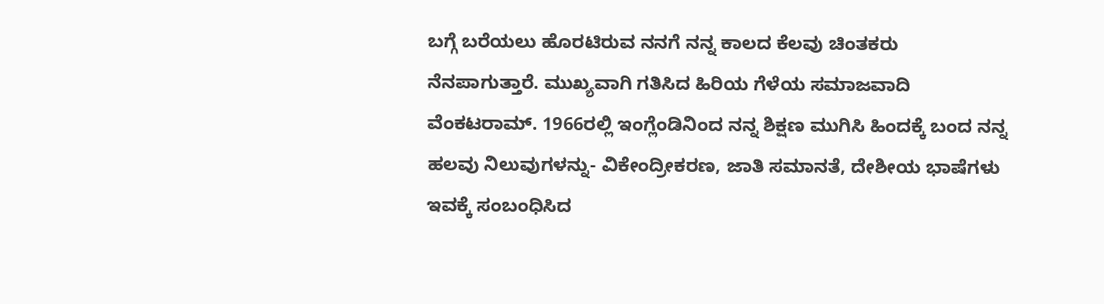ಬಗ್ಗೆ ಬರೆಯಲು ಹೊರಟಿರುವ ನನಗೆ ನನ್ನ ಕಾಲದ ಕೆಲವು ಚಿಂತಕರು ನೆನಪಾಗುತ್ತಾರೆ. ಮುಖ್ಯವಾಗಿ ಗತಿಸಿದ ಹಿರಿಯ ಗೆಳೆಯ ಸಮಾಜವಾದಿ ವೆಂಕಟರಾಮ್. 1966ರಲ್ಲಿ ಇಂಗ್ಲೆಂಡಿನಿಂದ ನನ್ನ ಶಿಕ್ಷಣ ಮುಗಿಸಿ ಹಿಂದಕ್ಕೆ ಬಂದ ನನ್ನ ಹಲವು ನಿಲುವುಗಳನ್ನು- ವಿಕೇಂದ್ರೀಕರಣ, ಜಾತಿ ಸಮಾನತೆ, ದೇಶೀಯ ಭಾಷೆಗಳು ಇವಕ್ಕೆ ಸಂಬಂಧಿಸಿದ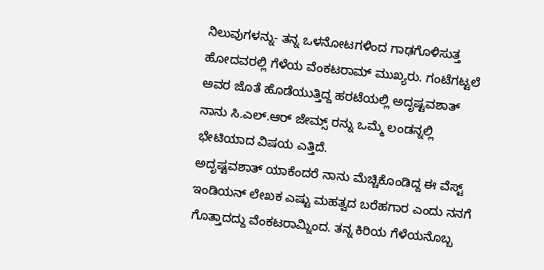ನಿಲುವುಗಳನ್ನು- ತನ್ನ ಒಳನೋಟಗಳಿಂದ ಗಾಢಗೊಳಿಸುತ್ತ ಹೋದವರಲ್ಲಿ ಗೆಳೆಯ ವೆಂಕಟರಾಮ್ ಮುಖ್ಯರು. ಗಂಟೆಗಟ್ಟಲೆ ಅವರ ಜೊತೆ ಹೊಡೆಯುತ್ತಿದ್ದ ಹರಟೆಯಲ್ಲಿ ಅದೃಷ್ಟವಶಾತ್ ನಾನು ಸಿ.ಎಲ್.ಆರ್ ಜೇಮ್ಸ್ ರನ್ನು ಒಮ್ಮೆ ಲಂಡನ್ನಲ್ಲಿ ಭೇಟಿಯಾದ ವಿಷಯ ಎತ್ತಿದೆ.
ಅದೃಷ್ಟವಶಾತ್ ಯಾಕೆಂದರೆ ನಾನು ಮೆಚ್ಚಿಕೊಂಡಿದ್ದ ಈ ವೆಸ್ಟ್ ಇಂಡಿಯನ್ ಲೇಖಕ ಎಷ್ಟು ಮಹತ್ವದ ಬರೆಹಗಾರ ಎಂದು ನನಗೆ ಗೊತ್ತಾದದ್ದು ವೆಂಕಟರಾಮ್ನಿಂದ. ತನ್ನ ಕಿರಿಯ ಗೆಳೆಯನೊಬ್ಬ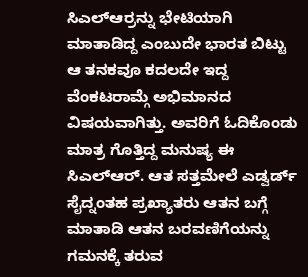ಸಿಎಲ್ಆರ್ರನ್ನು ಭೇಟಿಯಾಗಿ ಮಾತಾಡಿದ್ದ ಎಂಬುದೇ ಭಾರತ ಬಿಟ್ಟು ಆ ತನಕವೂ ಕದಲದೇ ಇದ್ದ ವೆಂಕಟರಾಮ್ಗೆ ಅಭಿಮಾನದ ವಿಷಯವಾಗಿತ್ತು. ಅವರಿಗೆ ಓದಿಕೊಂಡು ಮಾತ್ರ ಗೊತ್ತಿದ್ದ ಮನುಷ್ಯ ಈ ಸಿಎಲ್ಆರ್. ಆತ ಸತ್ತಮೇಲೆ ಎಡ್ವರ್ಡ್ ಸೈದ್ನಂತಹ ಪ್ರಖ್ಯಾತರು ಆತನ ಬಗ್ಗೆ ಮಾತಾಡಿ ಆತನ ಬರವಣಿಗೆಯನ್ನು ಗಮನಕ್ಕೆ ತರುವ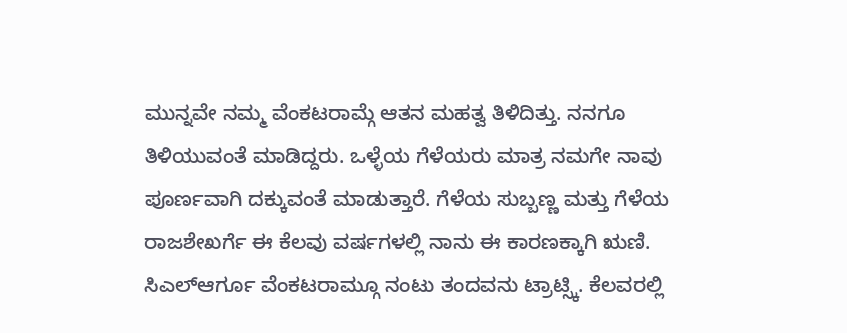ಮುನ್ನವೇ ನಮ್ಮ ವೆಂಕಟರಾಮ್ಗೆ ಆತನ ಮಹತ್ವ ತಿಳಿದಿತ್ತು. ನನಗೂ ತಿಳಿಯುವಂತೆ ಮಾಡಿದ್ದರು. ಒಳ್ಳೆಯ ಗೆಳೆಯರು ಮಾತ್ರ ನಮಗೇ ನಾವು ಪೂರ್ಣವಾಗಿ ದಕ್ಕುವಂತೆ ಮಾಡುತ್ತಾರೆ. ಗೆಳೆಯ ಸುಬ್ಬಣ್ಣ ಮತ್ತು ಗೆಳೆಯ ರಾಜಶೇಖರ್ಗೆ ಈ ಕೆಲವು ವರ್ಷಗಳಲ್ಲಿ ನಾನು ಈ ಕಾರಣಕ್ಕಾಗಿ ಋಣಿ.
ಸಿಎಲ್ಆರ್ಗೂ ವೆಂಕಟರಾಮ್ಗೂ ನಂಟು ತಂದವನು ಟ್ರಾಟ್ಸ್ಕಿ. ಕೆಲವರಲ್ಲಿ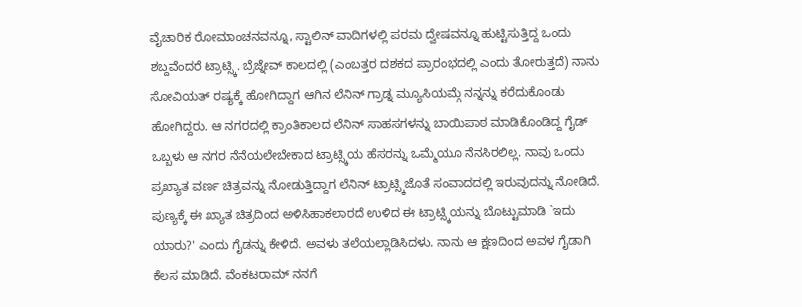ವೈಚಾರಿಕ ರೋಮಾಂಚನವನ್ನೂ, ಸ್ಟಾಲಿನ್ ವಾದಿಗಳಲ್ಲಿ ಪರಮ ದ್ವೇಷವನ್ನೂ ಹುಟ್ಟಿಸುತ್ತಿದ್ದ ಒಂದು ಶಬ್ದವೆಂದರೆ ಟ್ರಾಟ್ಸ್ಕಿ. ಬ್ರೆಜ್ನೇವ್ ಕಾಲದಲ್ಲಿ (ಎಂಬತ್ತರ ದಶಕದ ಪ್ರಾರಂಭದಲ್ಲಿ ಎಂದು ತೋರುತ್ತದೆ) ನಾನು ಸೋವಿಯತ್ ರಷ್ಯಕ್ಕೆ ಹೋಗಿದ್ದಾಗ ಆಗಿನ ಲೆನಿನ್ ಗ್ರಾಡ್ನ ಮ್ಯೂಸಿಯಮ್ಗೆ ನನ್ನನ್ನು ಕರೆದುಕೊಂಡು ಹೋಗಿದ್ದರು. ಆ ನಗರದಲ್ಲಿ ಕ್ರಾಂತಿಕಾಲದ ಲೆನಿನ್ ಸಾಹಸಗಳನ್ನು ಬಾಯಿಪಾಠ ಮಾಡಿಕೊಂಡಿದ್ದ ಗೈಡ್ ಒಬ್ಬಳು ಆ ನಗರ ನೆನೆಯಲೇಬೇಕಾದ ಟ್ರಾಟ್ಸ್ಕಿಯ ಹೆಸರನ್ನು ಒಮ್ಮೆಯೂ ನೆನಸಿರಲಿಲ್ಲ. ನಾವು ಒಂದು ಪ್ರಖ್ಯಾತ ವರ್ಣ ಚಿತ್ರವನ್ನು ನೋಡುತ್ತಿದ್ದಾಗ ಲೆನಿನ್ ಟ್ರಾಟ್ಸ್ಕಿಜೊತೆ ಸಂವಾದದಲ್ಲಿ ಇರುವುದನ್ನು ನೋಡಿದೆ. ಪುಣ್ಯಕ್ಕೆ ಈ ಖ್ಯಾತ ಚಿತ್ರದಿಂದ ಅಳಿಸಿಹಾಕಲಾರದೆ ಉಳಿದ ಈ ಟ್ರಾಟ್ಸ್ಕಿಯನ್ನು ಬೊಟ್ಟುಮಾಡಿ `ಇದು ಯಾರು?' ಎಂದು ಗೈಡನ್ನು ಕೇಳಿದೆ. ಅವಳು ತಲೆಯಲ್ಲಾಡಿಸಿದಳು. ನಾನು ಆ ಕ್ಷಣದಿಂದ ಅವಳ ಗೈಡಾಗಿ ಕೆಲಸ ಮಾಡಿದೆ. ವೆಂಕಟರಾಮ್ ನನಗೆ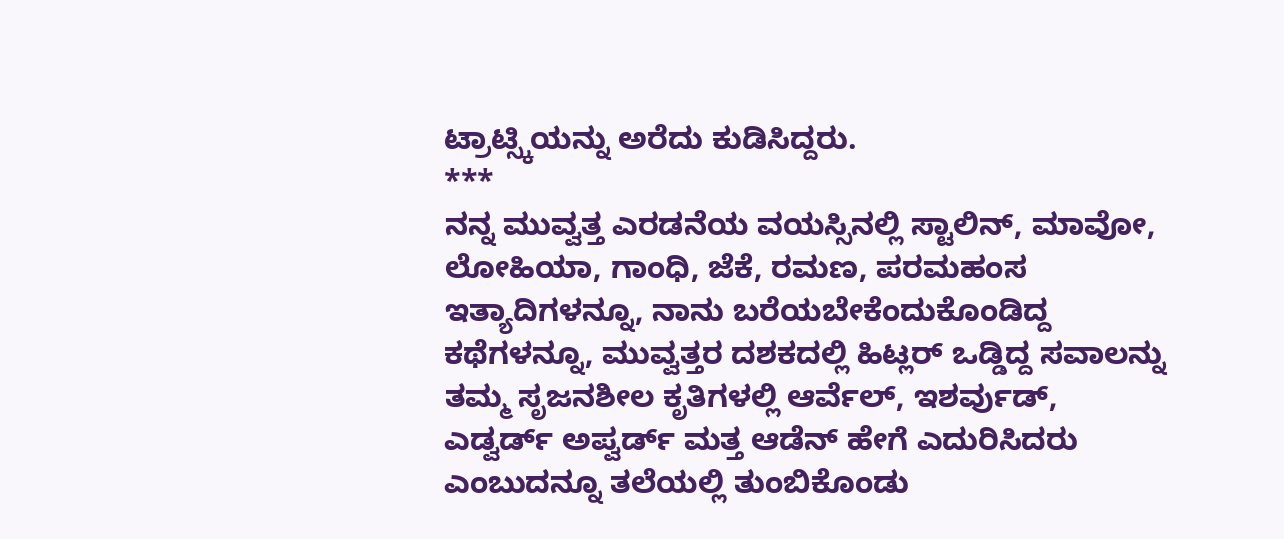ಟ್ರಾಟ್ಸ್ಕಿಯನ್ನು ಅರೆದು ಕುಡಿಸಿದ್ದರು.
***
ನನ್ನ ಮುವ್ವತ್ತ ಎರಡನೆಯ ವಯಸ್ಸಿನಲ್ಲಿ ಸ್ಟಾಲಿನ್, ಮಾವೋ, ಲೋಹಿಯಾ, ಗಾಂಧಿ, ಜೆಕೆ, ರಮಣ, ಪರಮಹಂಸ ಇತ್ಯಾದಿಗಳನ್ನೂ, ನಾನು ಬರೆಯಬೇಕೆಂದುಕೊಂಡಿದ್ದ ಕಥೆಗಳನ್ನೂ, ಮುವ್ವತ್ತರ ದಶಕದಲ್ಲಿ ಹಿಟ್ಲರ್ ಒಡ್ಡಿದ್ದ ಸವಾಲನ್ನು ತಮ್ಮ ಸೃಜನಶೀಲ ಕೃತಿಗಳಲ್ಲಿ ಆರ್ವೆಲ್, ಇಶರ್ವುಡ್, ಎಡ್ವರ್ಡ್ ಅಪ್ವರ್ಡ್ ಮತ್ತ ಆಡೆನ್ ಹೇಗೆ ಎದುರಿಸಿದರು ಎಂಬುದನ್ನೂ ತಲೆಯಲ್ಲಿ ತುಂಬಿಕೊಂಡು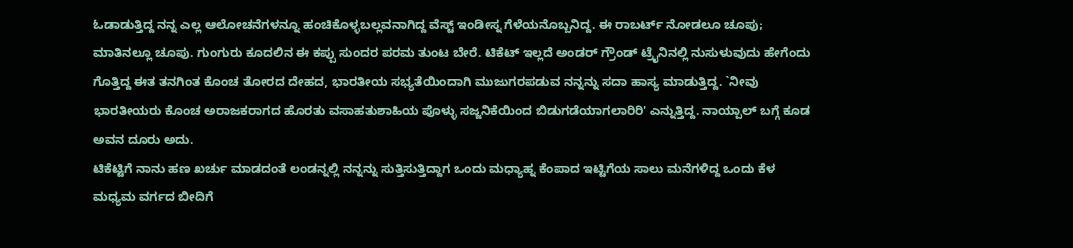ಓಡಾಡುತ್ತಿದ್ದ ನನ್ನ ಎಲ್ಲ ಆಲೋಚನೆಗಳನ್ನೂ ಹಂಚಿಕೊಳ್ಳಬಲ್ಲವನಾಗಿದ್ದ ವೆಸ್ಟ್ ಇಂಡೀಸ್ನ ಗೆಳೆಯನೊಬ್ಬನಿದ್ದ. ಈ ರಾಬರ್ಟ್ ನೋಡಲೂ ಚೂಪು; ಮಾತಿನಲ್ಲೂ ಚೂಪು. ಗುಂಗುರು ಕೂದಲಿನ ಈ ಕಪ್ಪು ಸುಂದರ ಪರಮ ತುಂಟ ಬೇರೆ. ಟಿಕೆಟ್ ಇಲ್ಲದೆ ಅಂಡರ್ ಗ್ರೌಂಡ್ ಟ್ರೈನಿನಲ್ಲಿ ನುಸುಳುವುದು ಹೇಗೆಂದು ಗೊತ್ತಿದ್ದ ಈತ ತನಗಿಂತ ಕೊಂಚ ತೋರದ ದೇಹದ, ಭಾರತೀಯ ಸಭ್ಯತೆಯಿಂದಾಗಿ ಮುಜುಗರಪಡುವ ನನ್ನನ್ನು ಸದಾ ಹಾಸ್ಯ ಮಾಡುತ್ತಿದ್ದ. `ನೀವು ಭಾರತೀಯರು ಕೊಂಚ ಅರಾಜಕರಾಗದ ಹೊರತು ವಸಾಹತುಶಾಹಿಯ ಪೊಳ್ಳು ಸಜ್ಜನಿಕೆಯಿಂದ ಬಿಡುಗಡೆಯಾಗಲಾರಿರಿ' ಎನ್ನುತ್ತಿದ್ದ. ನಾಯ್ಪಾಲ್ ಬಗ್ಗೆ ಕೂಡ ಅವನ ದೂರು ಅದು.
ಟಿಕೆಟ್ಟಿಗೆ ನಾನು ಹಣ ಖರ್ಚು ಮಾಡದಂತೆ ಲಂಡನ್ನಲ್ಲಿ ನನ್ನನ್ನು ಸುತ್ತಿಸುತ್ತಿದ್ದಾಗ ಒಂದು ಮಧ್ಯಾಹ್ನ ಕೆಂಪಾದ ಇಟ್ಟಿಗೆಯ ಸಾಲು ಮನೆಗಳಿದ್ದ ಒಂದು ಕೆಳ ಮಧ್ಯಮ ವರ್ಗದ ಬೀದಿಗೆ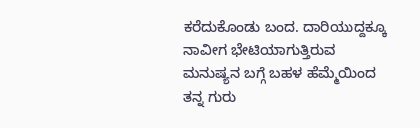ಕರೆದುಕೊಂಡು ಬಂದ. ದಾರಿಯುದ್ದಕ್ಕೂ ನಾವೀಗ ಭೇಟಿಯಾಗುತ್ತಿರುವ ಮನುಷ್ಯನ ಬಗ್ಗೆ ಬಹಳ ಹೆಮ್ಮೆಯಿಂದ ತನ್ನ ಗುರು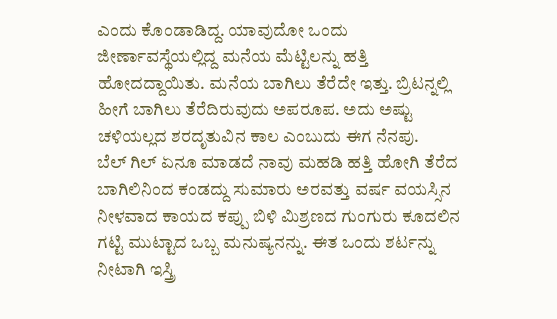ಎಂದು ಕೊಂಡಾಡಿದ್ದ. ಯಾವುದೋ ಒಂದು ಜೀರ್ಣಾವಸ್ಥೆಯಲ್ಲಿದ್ದ ಮನೆಯ ಮೆಟ್ಟಿಲನ್ನು ಹತ್ತಿ ಹೋದದ್ದಾಯಿತು. ಮನೆಯ ಬಾಗಿಲು ತೆರೆದೇ ಇತ್ತು. ಬ್ರಿಟನ್ನಲ್ಲಿ ಹೀಗೆ ಬಾಗಿಲು ತೆರೆದಿರುವುದು ಅಪರೂಪ. ಅದು ಅಷ್ಟು ಚಳಿಯಲ್ಲದ ಶರದೃತುವಿನ ಕಾಲ ಎಂಬುದು ಈಗ ನೆನಪು.
ಬೆಲ್ ಗಿಲ್ ಏನೂ ಮಾಡದೆ ನಾವು ಮಹಡಿ ಹತ್ತಿ ಹೋಗಿ ತೆರೆದ ಬಾಗಿಲಿನಿಂದ ಕಂಡದ್ದು ಸುಮಾರು ಅರವತ್ತು ವರ್ಷ ವಯಸ್ಸಿನ ನೀಳವಾದ ಕಾಯದ ಕಪ್ಪು ಬಿಳಿ ಮಿಶ್ರಣದ ಗುಂಗುರು ಕೂದಲಿನ ಗಟ್ಟಿ ಮುಟ್ಟಾದ ಒಬ್ಬ ಮನುಷ್ಯನನ್ನು. ಈತ ಒಂದು ಶರ್ಟನ್ನು ನೀಟಾಗಿ ಇಸ್ತ್ರಿ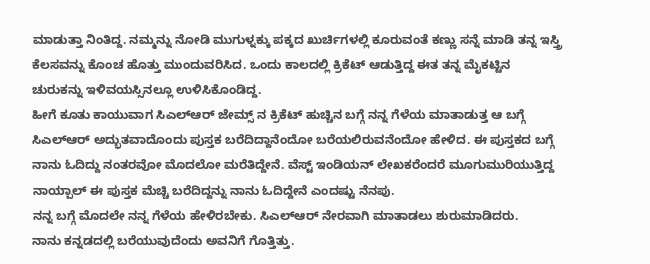ಮಾಡುತ್ತಾ ನಿಂತಿದ್ದ. ನಮ್ಮನ್ನು ನೋಡಿ ಮುಗುಳ್ನಕ್ಕು ಪಕ್ಕದ ಖುರ್ಚಿಗಳಲ್ಲಿ ಕೂರುವಂತೆ ಕಣ್ಣು ಸನ್ನೆ ಮಾಡಿ ತನ್ನ ಇಸ್ತ್ರಿ ಕೆಲಸವನ್ನು ಕೊಂಚ ಹೊತ್ತು ಮುಂದುವರಿಸಿದ. ಒಂದು ಕಾಲದಲ್ಲಿ ಕ್ರಿಕೆಟ್ ಆಡುತ್ತಿದ್ದ ಈತ ತನ್ನ ಮೈಕಟ್ಟಿನ ಚುರುಕನ್ನು ಇಳಿವಯಸ್ಸಿನಲ್ಲೂ ಉಳಿಸಿಕೊಂಡಿದ್ದ.
ಹೀಗೆ ಕೂತು ಕಾಯುವಾಗ ಸಿಎಲ್ಆರ್ ಜೇಮ್ಸ್ ನ ಕ್ರಿಕೆಟ್ ಹುಚ್ಚಿನ ಬಗ್ಗೆ ನನ್ನ ಗೆಳೆಯ ಮಾತಾಡುತ್ತ ಆ ಬಗ್ಗೆ ಸಿಎಲ್ಆರ್ ಅದ್ಭುತವಾದೊಂದು ಪುಸ್ತಕ ಬರೆದಿದ್ದಾನೆಂದೋ ಬರೆಯಲಿರುವನೆಂದೋ ಹೇಳಿದ. ಈ ಪುಸ್ತಕದ ಬಗ್ಗೆ ನಾನು ಓದಿದ್ದು ನಂತರವೋ ಮೊದಲೋ ಮರೆತಿದ್ದೇನೆ. ವೆಸ್ಟ್ ಇಂಡಿಯನ್ ಲೇಖಕರೆಂದರೆ ಮೂಗುಮುರಿಯುತ್ತಿದ್ದ ನಾಯ್ಪಾಲ್ ಈ ಪುಸ್ತಕ ಮೆಚ್ಚಿ ಬರೆದಿದ್ದನ್ನು ನಾನು ಓದಿದ್ದೇನೆ ಎಂದಷ್ಟು ನೆನಪು.
ನನ್ನ ಬಗ್ಗೆ ಮೊದಲೇ ನನ್ನ ಗೆಳೆಯ ಹೇಳಿರಬೇಕು. ಸಿಎಲ್ಆರ್ ನೇರವಾಗಿ ಮಾತಾಡಲು ಶುರುಮಾಡಿದರು.
ನಾನು ಕನ್ನಡದಲ್ಲಿ ಬರೆಯುವುದೆಂದು ಅವನಿಗೆ ಗೊತ್ತಿತ್ತು.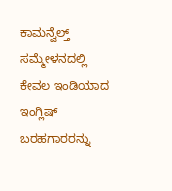ಕಾಮನ್ವೆಲ್ತ್ ಸಮ್ಮೇಳನದಲ್ಲಿ ಕೇವಲ ಇಂಡಿಯಾದ ಇಂಗ್ಲಿಷ್ ಬರಹಗಾರರನ್ನು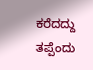ಕರೆದದ್ದು ತಪ್ಪೆಂದು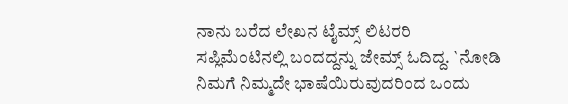ನಾನು ಬರೆದ ಲೇಖನ ಟೈಮ್ಸ್ ಲಿಟರರಿ ಸಪ್ಲಿಮೆಂಟಿನಲ್ಲಿ ಬಂದದ್ದನ್ನು ಜೇಮ್ಸ್ ಓದಿದ್ದ. `ನೋಡಿ ನಿಮಗೆ ನಿಮ್ಮದೇ ಭಾಷೆಯಿರುವುದರಿಂದ ಒಂದು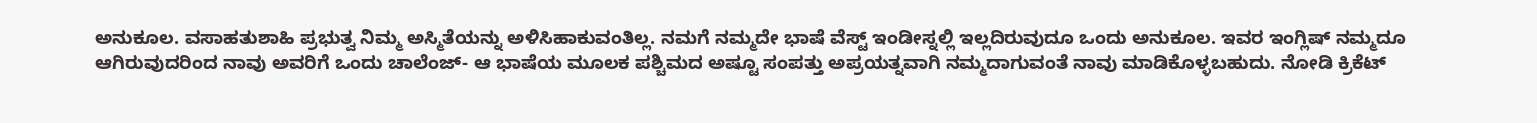ಅನುಕೂಲ. ವಸಾಹತುಶಾಹಿ ಪ್ರಭುತ್ವ ನಿಮ್ಮ ಅಸ್ಮಿತೆಯನ್ನು ಅಳಿಸಿಹಾಕುವಂತಿಲ್ಲ. ನಮಗೆ ನಮ್ಮದೇ ಭಾಷೆ ವೆಸ್ಟ್ ಇಂಡೀಸ್ನಲ್ಲಿ ಇಲ್ಲದಿರುವುದೂ ಒಂದು ಅನುಕೂಲ. ಇವರ ಇಂಗ್ಲಿಷ್ ನಮ್ಮದೂ ಆಗಿರುವುದರಿಂದ ನಾವು ಅವರಿಗೆ ಒಂದು ಚಾಲೆಂಜ್- ಆ ಭಾಷೆಯ ಮೂಲಕ ಪಶ್ಚಿಮದ ಅಷ್ಟೂ ಸಂಪತ್ತು ಅಪ್ರಯತ್ನವಾಗಿ ನಮ್ಮದಾಗುವಂತೆ ನಾವು ಮಾಡಿಕೊಳ್ಳಬಹುದು. ನೋಡಿ ಕ್ರಿಕೆಟ್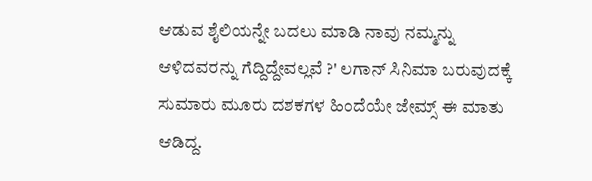ಆಡುವ ಶೈಲಿಯನ್ನೇ ಬದಲು ಮಾಡಿ ನಾವು ನಮ್ಮನ್ನು ಆಳಿದವರನ್ನು ಗೆದ್ದಿದ್ದೇವಲ್ಲವೆ ?' ಲಗಾನ್ ಸಿನಿಮಾ ಬರುವುದಕ್ಕೆ ಸುಮಾರು ಮೂರು ದಶಕಗಳ ಹಿಂದೆಯೇ ಜೇಮ್ಸ್ ಈ ಮಾತು ಆಡಿದ್ದ.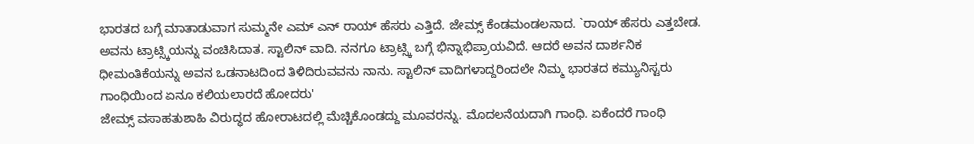ಭಾರತದ ಬಗ್ಗೆ ಮಾತಾಡುವಾಗ ಸುಮ್ಮನೇ ಎಮ್ ಎನ್ ರಾಯ್ ಹೆಸರು ಎತ್ತಿದೆ. ಜೇಮ್ಸ್ ಕೆಂಡಮಂಡಲನಾದ. `ರಾಯ್ ಹೆಸರು ಎತ್ತಬೇಡ. ಅವನು ಟ್ರಾಟ್ಸ್ಕಿಯನ್ನು ವಂಚಿಸಿದಾತ. ಸ್ಟಾಲಿನ್ ವಾದಿ. ನನಗೂ ಟ್ರಾಟ್ಸ್ಕಿ ಬಗ್ಗೆ ಭಿನ್ನಾಭಿಪ್ರಾಯವಿದೆ. ಆದರೆ ಅವನ ದಾರ್ಶನಿಕ ಧೀಮಂತಿಕೆಯನ್ನು ಅವನ ಒಡನಾಟದಿಂದ ತಿಳಿದಿರುವವನು ನಾನು. ಸ್ಟಾಲಿನ್ ವಾದಿಗಳಾದ್ದರಿಂದಲೇ ನಿಮ್ಮ ಭಾರತದ ಕಮ್ಯುನಿಸ್ಟರು ಗಾಂಧಿಯಿಂದ ಏನೂ ಕಲಿಯಲಾರದೆ ಹೋದರು'
ಜೇಮ್ಸ್ ವಸಾಹತುಶಾಹಿ ವಿರುದ್ಧದ ಹೋರಾಟದಲ್ಲಿ ಮೆಚ್ಚಿಕೊಂಡದ್ದು ಮೂವರನ್ನು. ಮೊದಲನೆಯದಾಗಿ ಗಾಂಧಿ. ಏಕೆಂದರೆ ಗಾಂಧಿ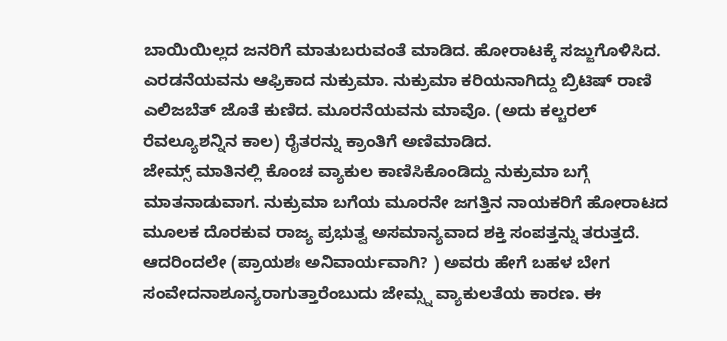ಬಾಯಿಯಿಲ್ಲದ ಜನರಿಗೆ ಮಾತುಬರುವಂತೆ ಮಾಡಿದ. ಹೋರಾಟಕ್ಕೆ ಸಜ್ಜುಗೊಳಿಸಿದ. ಎರಡನೆಯವನು ಆಫ್ರಿಕಾದ ನುಕ್ರುಮಾ. ನುಕ್ರುಮಾ ಕರಿಯನಾಗಿದ್ದು ಬ್ರಿಟಿಷ್ ರಾಣಿ ಎಲಿಜಬೆತ್ ಜೊತೆ ಕುಣಿದ. ಮೂರನೆಯವನು ಮಾವೊ. (ಅದು ಕಲ್ಚರಲ್ ರೆವಲ್ಯೂಶನ್ನಿನ ಕಾಲ) ರೈತರನ್ನು ಕ್ರಾಂತಿಗೆ ಅಣಿಮಾಡಿದ.
ಜೇಮ್ಸ್ ಮಾತಿನಲ್ಲಿ ಕೊಂಚ ವ್ಯಾಕುಲ ಕಾಣಿಸಿಕೊಂಡಿದ್ದು ನುಕ್ರುಮಾ ಬಗ್ಗೆ ಮಾತನಾಡುವಾಗ. ನುಕ್ರುಮಾ ಬಗೆಯ ಮೂರನೇ ಜಗತ್ತಿನ ನಾಯಕರಿಗೆ ಹೋರಾಟದ ಮೂಲಕ ದೊರಕುವ ರಾಜ್ಯ ಪ್ರಭುತ್ವ ಅಸಮಾನ್ಯವಾದ ಶಕ್ತಿ ಸಂಪತ್ತನ್ನು ತರುತ್ತದೆ. ಆದರಿಂದಲೇ (ಪ್ರಾಯಶಃ ಅನಿವಾರ್ಯವಾಗಿ? ) ಅವರು ಹೇಗೆ ಬಹಳ ಬೇಗ ಸಂವೇದನಾಶೂನ್ಯರಾಗುತ್ತಾರೆಂಬುದು ಜೇಮ್ಸ್ನ ವ್ಯಾಕುಲತೆಯ ಕಾರಣ. ಈ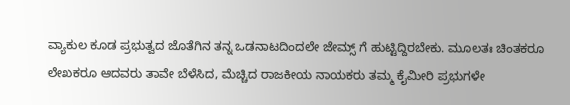ವ್ಯಾಕುಲ ಕೂಡ ಪ್ರಭುತ್ವದ ಜೊತೆಗಿನ ತನ್ನ ಒಡನಾಟದಿಂದಲೇ ಜೇಮ್ಸ್ ಗೆ ಹುಟ್ಟಿದ್ದಿರಬೇಕು. ಮೂಲತಃ ಚಿಂತಕರೂ ಲೇಖಕರೂ ಆದವರು ತಾವೇ ಬೆಳೆಸಿದ, ಮೆಚ್ಚಿದ ರಾಜಕೀಯ ನಾಯಕರು ತಮ್ಮ ಕೈಮೀರಿ ಪ್ರಭುಗಳೇ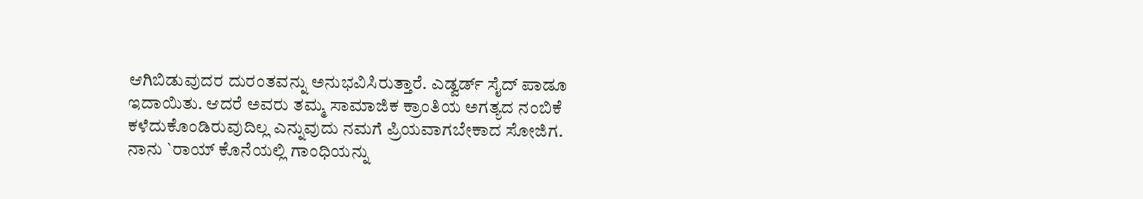ಆಗಿಬಿಡುವುದರ ದುರಂತವನ್ನು ಅನುಭವಿಸಿರುತ್ತಾರೆ. ಎಡ್ವರ್ಡ್ ಸೈದ್ ಪಾಡೂ ಇದಾಯಿತು. ಆದರೆ ಅವರು ತಮ್ಮ ಸಾಮಾಜಿಕ ಕ್ರಾಂತಿಯ ಅಗತ್ಯದ ನಂಬಿಕೆ ಕಳೆದುಕೊಂಡಿರುವುದಿಲ್ಲ ಎನ್ನುವುದು ನಮಗೆ ಪ್ರಿಯವಾಗಬೇಕಾದ ಸೋಜಿಗ.
ನಾನು `ರಾಯ್ ಕೊನೆಯಲ್ಲಿ ಗಾಂಧಿಯನ್ನು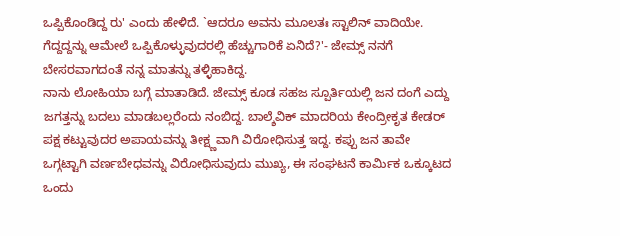ಒಪ್ಪಿಕೊಂಡಿದ್ದ ರು' ಎಂದು ಹೇಳಿದೆ. `ಆದರೂ ಅವನು ಮೂಲತಃ ಸ್ಟಾಲಿನ್ ವಾದಿಯೇ. ಗೆದ್ದದ್ದನ್ನು ಆಮೇಲೆ ಒಪ್ಪಿಕೊಳ್ಳುವುದರಲ್ಲಿ ಹೆಚ್ಚುಗಾರಿಕೆ ಏನಿದೆ?'- ಜೇಮ್ಸ್ ನನಗೆ ಬೇಸರವಾಗದಂತೆ ನನ್ನ ಮಾತನ್ನು ತಳ್ಳಿಹಾಕಿದ್ದ.
ನಾನು ಲೋಹಿಯಾ ಬಗ್ಗೆ ಮಾತಾಡಿದೆ. ಜೇಮ್ಸ್ ಕೂಡ ಸಹಜ ಸ್ಪೂರ್ತಿಯಲ್ಲಿ ಜನ ದಂಗೆ ಎದ್ದು ಜಗತ್ತನ್ನು ಬದಲು ಮಾಡಬಲ್ಲರೆಂದು ನಂಬಿದ್ದ. ಬಾಲ್ಶೆವಿಕ್ ಮಾದರಿಯ ಕೇಂದ್ರೀಕೃತ ಕೇಡರ್ ಪಕ್ಷ ಕಟ್ಟುವುದರ ಅಪಾಯವನ್ನು ತೀಕ್ಷ್ಣವಾಗಿ ವಿರೋಧಿಸುತ್ತ ಇದ್ದ. ಕಪ್ಪು ಜನ ತಾವೇ ಒಗ್ಗಟ್ಟಾಗಿ ವರ್ಣಬೇಧವನ್ನು ವಿರೋಧಿಸುವುದು ಮುಖ್ಯ, ಈ ಸಂಘಟನೆ ಕಾರ್ಮಿಕ ಒಕ್ಕೂಟದ ಒಂದು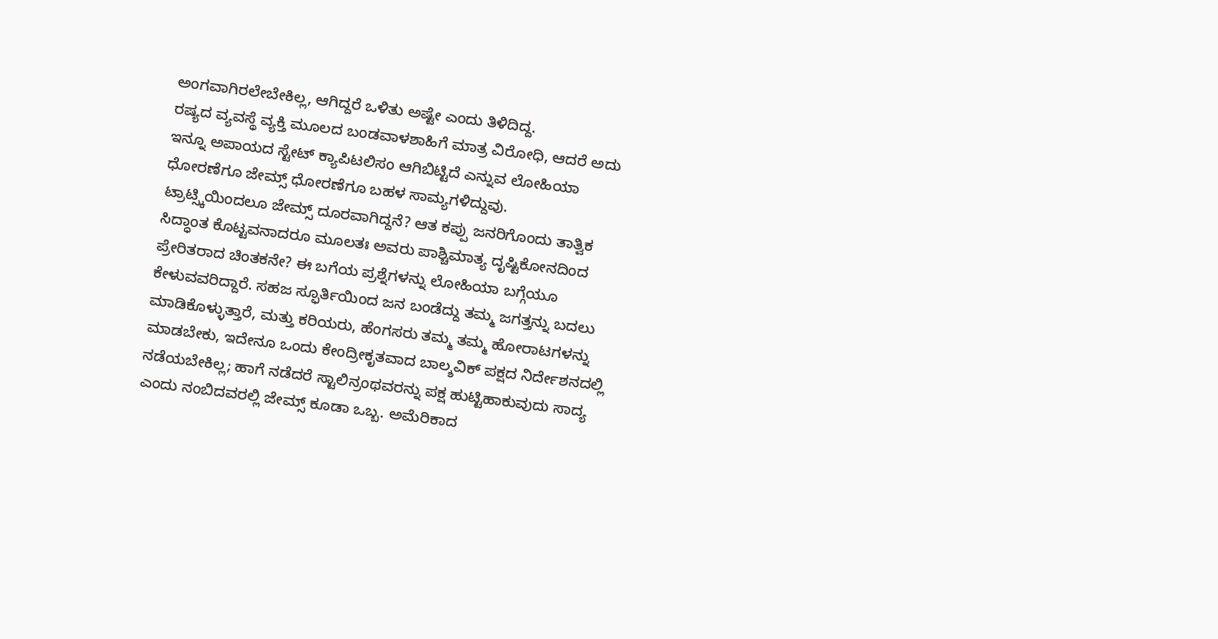ಅಂಗವಾಗಿರಲೇಬೇಕಿಲ್ಲ, ಆಗಿದ್ದರೆ ಒಳಿತು ಅಷ್ಟೇ ಎಂದು ತಿಳಿದಿದ್ದ.
ರಷ್ಯದ ವ್ಯವಸ್ಥೆ ವ್ಯಕ್ತಿ ಮೂಲದ ಬಂಡವಾಳಶಾಹಿಗೆ ಮಾತ್ರ ವಿರೋಧಿ, ಆದರೆ ಅದು ಇನ್ನೂ ಅಪಾಯದ ಸ್ಟೇಟ್ ಕ್ಯಾಪಿಟಲಿಸಂ ಆಗಿಬಿಟ್ಟಿದೆ ಎನ್ನುವ ಲೋಹಿಯಾ ಧೋರಣೆಗೂ ಜೇಮ್ಸ್ ಧೋರಣೆಗೂ ಬಹಳ ಸಾಮ್ಯಗಳಿದ್ದುವು.
ಟ್ರಾಟ್ಸ್ಕಿಯಿಂದಲೂ ಜೇಮ್ಸ್ ದೂರವಾಗಿದ್ದನೆ? ಆತ ಕಪ್ಪು ಜನರಿಗೊಂದು ತಾತ್ವಿಕ ಸಿದ್ಧಾಂತ ಕೊಟ್ಟವನಾದರೂ ಮೂಲತಃ ಅವರು ಪಾಶ್ಚಿಮಾತ್ಯ ದೃಷ್ಟಿಕೋನದಿಂದ ಪ್ರೇರಿತರಾದ ಚಿಂತಕನೇ? ಈ ಬಗೆಯ ಪ್ರಶ್ನೆಗಳನ್ನು ಲೋಹಿಯಾ ಬಗ್ಗೆಯೂ ಕೇಳುವವರಿದ್ದಾರೆ. ಸಹಜ ಸ್ಫೂರ್ತಿಯಿಂದ ಜನ ಬಂಡೆದ್ದು ತಮ್ಮ ಜಗತ್ತನ್ನು ಬದಲು ಮಾಡಿಕೊಳ್ಳುತ್ತಾರೆ, ಮತ್ತು ಕರಿಯರು, ಹೆಂಗಸರು ತಮ್ಮ ತಮ್ಮ ಹೋರಾಟಗಳನ್ನು ಮಾಡಬೇಕು, ಇದೇನೂ ಒಂದು ಕೇಂದ್ರೀಕೃತವಾದ ಬಾಲ್ಶವಿಕ್ ಪಕ್ಷದ ನಿರ್ದೇಶನದಲ್ಲಿ ನಡೆಯಬೇಕಿಲ್ಲ; ಹಾಗೆ ನಡೆದರೆ ಸ್ಟಾಲಿನ್ರಂಥವರನ್ನು ಪಕ್ಷ ಹುಟ್ಟಿಹಾಕುವುದು ಸಾದ್ಯ ಎಂದು ನಂಬಿದವರಲ್ಲಿ ಜೇಮ್ಸ್ ಕೂಡಾ ಒಬ್ಬ. ಅಮೆರಿಕಾದ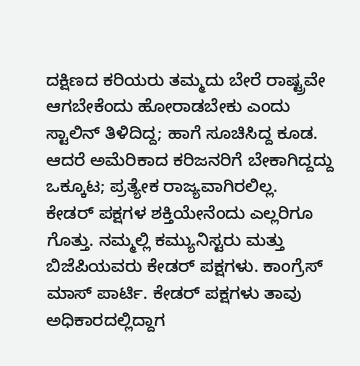ದಕ್ಷಿಣದ ಕರಿಯರು ತಮ್ಮದು ಬೇರೆ ರಾಷ್ಟ್ರವೇ ಆಗಬೇಕೆಂದು ಹೋರಾಡಬೇಕು ಎಂದು ಸ್ಟಾಲಿನ್ ತಿಳಿದಿದ್ದ; ಹಾಗೆ ಸೂಚಿಸಿದ್ದ ಕೂಡ. ಆದರೆ ಅಮೆರಿಕಾದ ಕರಿಜನರಿಗೆ ಬೇಕಾಗಿದ್ದದ್ದು ಒಕ್ಕೂಟ; ಪ್ರತ್ಯೇಕ ರಾಜ್ಯವಾಗಿರಲಿಲ್ಲ.
ಕೇಡರ್ ಪಕ್ಷಗಳ ಶಕ್ತಿಯೇನೆಂದು ಎಲ್ಲರಿಗೂ ಗೊತ್ತು. ನಮ್ಮಲ್ಲಿ ಕಮ್ಯುನಿಸ್ಟರು ಮತ್ತು ಬಿಜೆಪಿಯವರು ಕೇಡರ್ ಪಕ್ಷಗಳು. ಕಾಂಗ್ರೆಸ್ ಮಾಸ್ ಪಾರ್ಟಿ. ಕೇಡರ್ ಪಕ್ಷಗಳು ತಾವು ಅಧಿಕಾರದಲ್ಲಿದ್ದಾಗ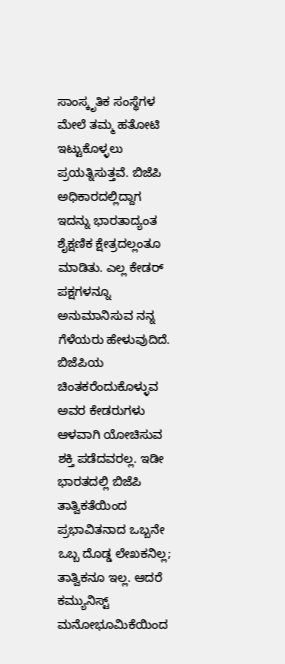ಸಾಂಸ್ಕೃತಿಕ ಸಂಸ್ಥೆಗಳ ಮೇಲೆ ತಮ್ಮ ಹತೋಟಿ ಇಟ್ಟುಕೊಳ್ಳಲು ಪ್ರಯತ್ನಿಸುತ್ತವೆ. ಬಿಜೆಪಿ ಅಧಿಕಾರದಲ್ಲಿದ್ದಾಗ ಇದನ್ನು ಭಾರತಾದ್ಯಂತ ಶೈಕ್ಷಣಿಕ ಕ್ಷೇತ್ರದಲ್ಲಂತೂ ಮಾಡಿತು. ಎಲ್ಲ ಕೇಡರ್ ಪಕ್ಷಗಳನ್ನೂ ಅನುಮಾನಿಸುವ ನನ್ನ ಗೆಳೆಯರು ಹೇಳುವುದಿದೆ. ಬಿಜೆಪಿಯ ಚಿಂತಕರೆಂದುಕೊಳ್ಳುವ ಅವರ ಕೇಡರುಗಳು ಆಳವಾಗಿ ಯೋಚಿಸುವ ಶಕ್ತಿ ಪಡೆದವರಲ್ಲ. ಇಡೀ ಭಾರತದಲ್ಲಿ ಬಿಜೆಪಿ ತಾತ್ವಿಕತೆಯಿಂದ ಪ್ರಭಾವಿತನಾದ ಒಬ್ಬನೇ ಒಬ್ಬ ದೊಡ್ಡ ಲೇಖಕನಿಲ್ಲ; ತಾತ್ವಿಕನೂ ಇಲ್ಲ. ಆದರೆ ಕಮ್ಯುನಿಸ್ಟ್ ಮನೋಭೂಮಿಕೆಯಿಂದ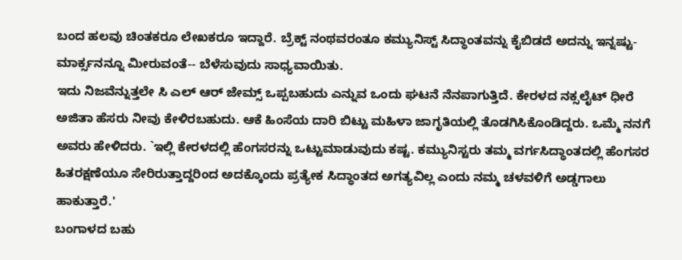ಬಂದ ಹಲವು ಚಿಂತಕರೂ ಲೇಖಕರೂ ಇದ್ದಾರೆ. ಬ್ರೆಕ್ಟ್ ನಂಥವರಂತೂ ಕಮ್ಯುನಿಸ್ಟ್ ಸಿದ್ಧಾಂತವನ್ನು ಕೈಬಿಡದೆ ಅದನ್ನು ಇನ್ನಷ್ಟು- ಮಾರ್ಕ್ಸನನ್ನೂ ಮೀರುವಂತೆ-- ಬೆಳೆಸುವುದು ಸಾಧ್ಯವಾಯಿತು.
ಇದು ನಿಜವೆನ್ನುತ್ತಲೇ ಸಿ ಎಲ್ ಆರ್ ಜೇಮ್ಸ್ ಒಪ್ಪಬಹುದು ಎನ್ನುವ ಒಂದು ಘಟನೆ ನೆನಪಾಗುತ್ತಿದೆ. ಕೇರಳದ ನಕ್ಸಲೈಟ್ ಧೀರೆ ಅಜಿತಾ ಹೆಸರು ನೀವು ಕೇಳಿರಬಹುದು. ಆಕೆ ಹಿಂಸೆಯ ದಾರಿ ಬಿಟ್ಟು ಮಹಿಳಾ ಜಾಗೃತಿಯಲ್ಲಿ ತೊಡಗಿಸಿಕೊಂಡಿದ್ದರು. ಒಮ್ಮೆ ನನಗೆ ಅವರು ಹೇಳಿದರು. `ಇಲ್ಲಿ ಕೇರಳದಲ್ಲಿ ಹೆಂಗಸರನ್ನು ಒಟ್ಟುಮಾಡುವುದು ಕಷ್ಟ. ಕಮ್ಯುನಿಸ್ಟರು ತಮ್ಮ ವರ್ಗಸಿದ್ಧಾಂತದಲ್ಲಿ ಹೆಂಗಸರ ಹಿತರಕ್ಷಣೆಯೂ ಸೇರಿರುತ್ತಾದ್ದರಿಂದ ಅದಕ್ಕೊಂದು ಪ್ರತ್ಯೇಕ ಸಿದ್ಧಾಂತದ ಅಗತ್ಯವಿಲ್ಲ ಎಂದು ನಮ್ಮ ಚಳವಳಿಗೆ ಅಡ್ಡಗಾಲು ಹಾಕುತ್ತಾರೆ.'
ಬಂಗಾಳದ ಬಹು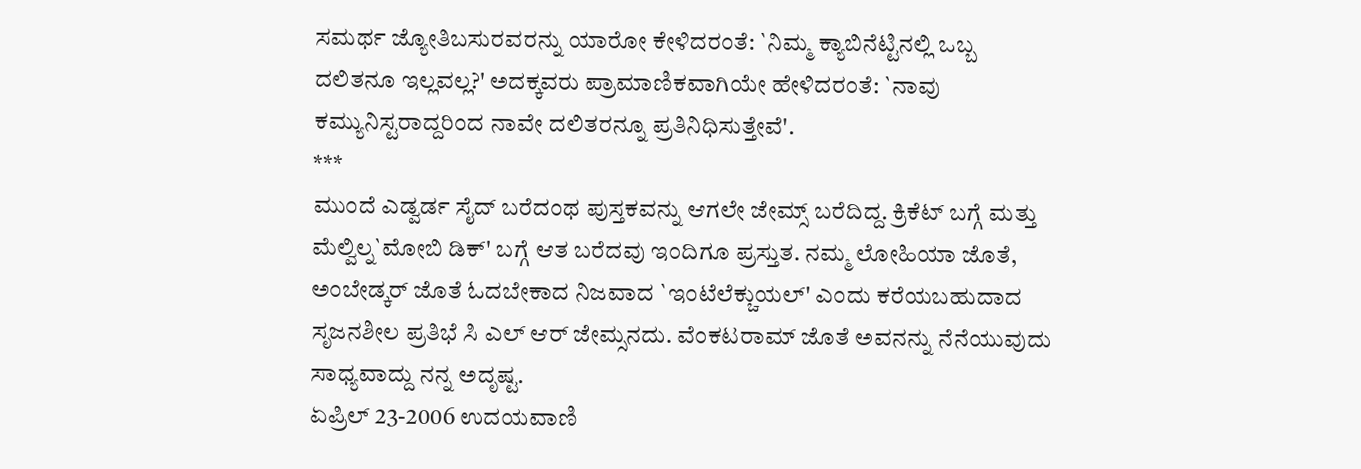ಸಮರ್ಥ ಜ್ಯೋತಿಬಸುರವರನ್ನು ಯಾರೋ ಕೇಳಿದರಂತೆ: `ನಿಮ್ಮ ಕ್ಯಾಬಿನೆಟ್ಟಿನಲ್ಲಿ ಒಬ್ಬ ದಲಿತನೂ ಇಲ್ಲವಲ್ಲ?' ಅದಕ್ಕವರು ಪ್ರಾಮಾಣಿಕವಾಗಿಯೇ ಹೇಳಿದರಂತೆ: `ನಾವು ಕಮ್ಯುನಿಸ್ಟರಾದ್ದರಿಂದ ನಾವೇ ದಲಿತರನ್ನೂ ಪ್ರತಿನಿಧಿಸುತ್ತೇವೆ'.
***
ಮುಂದೆ ಎಡ್ವರ್ಡ ಸೈದ್ ಬರೆದಂಥ ಪುಸ್ತಕವನ್ನು ಆಗಲೇ ಜೇಮ್ಸ್ ಬರೆದಿದ್ದ. ಕ್ರಿಕೆಟ್ ಬಗ್ಗೆ ಮತ್ತು ಮೆಲ್ವಿಲ್ನ`ಮೋಬಿ ಡಿಕ್' ಬಗ್ಗೆ ಆತ ಬರೆದವು ಇಂದಿಗೂ ಪ್ರಸ್ತುತ. ನಮ್ಮ ಲೋಹಿಯಾ ಜೊತೆ, ಅಂಬೇಡ್ಕರ್ ಜೊತೆ ಓದಬೇಕಾದ ನಿಜವಾದ `ಇಂಟೆಲೆಕ್ಚುಯಲ್' ಎಂದು ಕರೆಯಬಹುದಾದ ಸೃಜನಶೀಲ ಪ್ರತಿಭೆ ಸಿ ಎಲ್ ಆರ್ ಜೇಮ್ಸನದು. ವೆಂಕಟರಾಮ್ ಜೊತೆ ಅವನನ್ನು ನೆನೆಯುವುದು ಸಾಧ್ಯವಾದ್ದು ನನ್ನ ಅದೃಷ್ಟ.
ಏಪ್ರಿಲ್ 23-2006 ಉದಯವಾಣಿ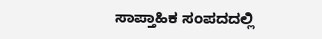ಸಾಪ್ತಾಹಿಕ ಸಂಪದದಲ್ಲಿ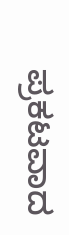ಪ್ರಕಟವಾದ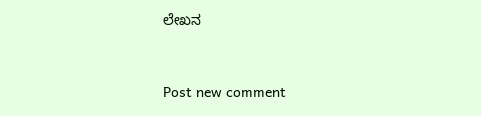ಲೇಖನ



Post new comment